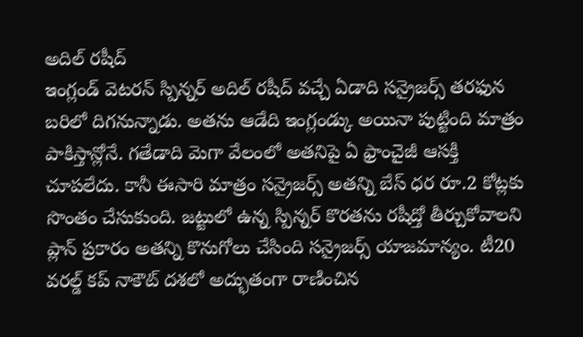అదిల్ రషీద్
ఇంగ్లండ్ వెటరన్ స్పిన్నర్ అదిల్ రషీద్ వచ్చే ఏడాది సన్రైజర్స్ తరఫున బరిలో దిగనున్నాడు. అతను ఆడేది ఇంగ్లండ్కు అయినా పుట్టింది మాత్రం పాకిస్తాన్లోనే. గతేడాది మెగా వేలంలో అతనిపై ఏ ఫ్రాంచైజీ ఆసక్తి చూపలేదు. కానీ ఈసారి మాత్రం సన్రైజర్స్ అతన్ని బేస్ ధర రూ.2 కోట్లకు సొంతం చేసుకుంది. జట్టులో ఉన్న స్పిన్నర్ కొరతను రషీద్తో తీర్చుకోవాలని ప్లాన్ ప్రకారం అతన్ని కొనుగోలు చేసింది సన్రైజర్స్ యాజమాన్యం. టీ20 వరల్డ్ కప్ నాకౌట్ దశలో అద్భుతంగా రాణించిన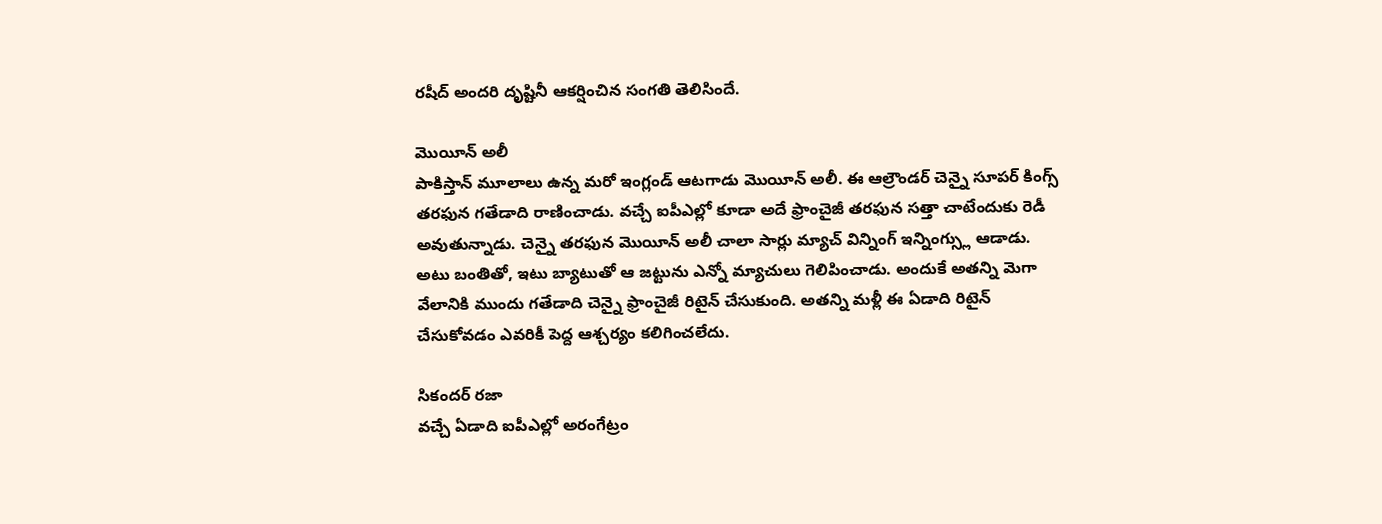రషీద్ అందరి దృష్టినీ ఆకర్షించిన సంగతి తెలిసిందే.

మొయీన్ అలీ
పాకిస్తాన్ మూలాలు ఉన్న మరో ఇంగ్లండ్ ఆటగాడు మొయీన్ అలీ. ఈ ఆల్రౌండర్ చెన్నై సూపర్ కింగ్స్ తరఫున గతేడాది రాణించాడు. వచ్చే ఐపీఎల్లో కూడా అదే ఫ్రాంచైజీ తరఫున సత్తా చాటేందుకు రెడీ అవుతున్నాడు. చెన్నై తరఫున మొయీన్ అలీ చాలా సార్లు మ్యాచ్ విన్నింగ్ ఇన్నింగ్స్లు ఆడాడు. అటు బంతితో, ఇటు బ్యాటుతో ఆ జట్టును ఎన్నో మ్యాచులు గెలిపించాడు. అందుకే అతన్ని మెగా వేలానికి ముందు గతేడాది చెన్నై ఫ్రాంచైజీ రిటైన్ చేసుకుంది. అతన్ని మళ్లీ ఈ ఏడాది రిటైన్ చేసుకోవడం ఎవరికీ పెద్ద ఆశ్చర్యం కలిగించలేదు.

సికందర్ రజా
వచ్చే ఏడాది ఐపీఎల్లో అరంగేట్రం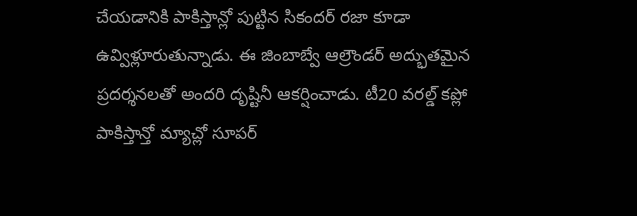చేయడానికి పాకిస్తాన్లో పుట్టిన సికందర్ రజా కూడా ఉవ్విళ్లూరుతున్నాడు. ఈ జింబాబ్వే ఆల్రౌండర్ అద్భుతమైన ప్రదర్శనలతో అందరి దృష్టినీ ఆకర్షించాడు. టీ20 వరల్డ్ కప్లో పాకిస్తాన్తో మ్యాచ్లో సూపర్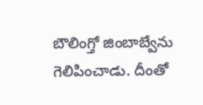బౌలింగ్తో జింబాబ్వేను గెలిపించాడు. దీంతో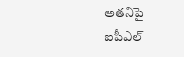అతనిపై ఐపీఎల్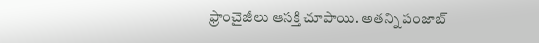ఫ్రాంచైజీలు ఆసక్తి చూపాయి. అతన్ని పంజాబ్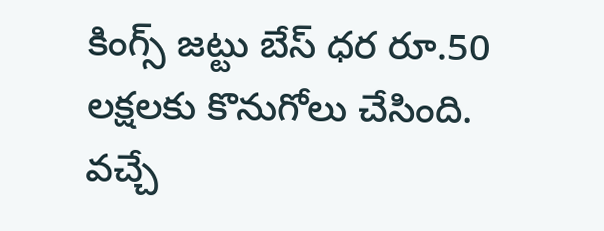కింగ్స్ జట్టు బేస్ ధర రూ.50 లక్షలకు కొనుగోలు చేసింది. వచ్చే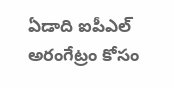ఏడాది ఐపీఎల్ అరంగేట్రం కోసం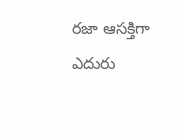రజా ఆసక్తిగా ఎదురు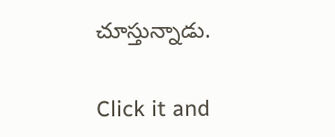చూస్తున్నాడు.


Click it and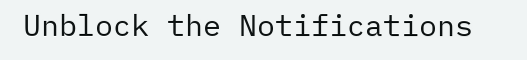Unblock the Notifications